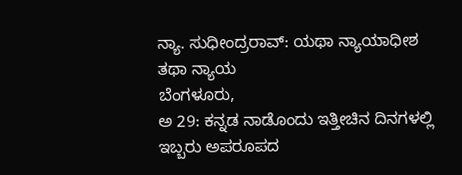ನ್ಯಾ. ಸುಧೀಂದ್ರರಾವ್: ಯಥಾ ನ್ಯಾಯಾಧೀಶ ತಥಾ ನ್ಯಾಯ
ಬೆಂಗಳೂರು,
ಅ 29: ಕನ್ನಡ ನಾಡೊಂದು ಇತ್ತೀಚಿನ ದಿನಗಳಲ್ಲಿ ಇಬ್ಬರು ಅಪರೂಪದ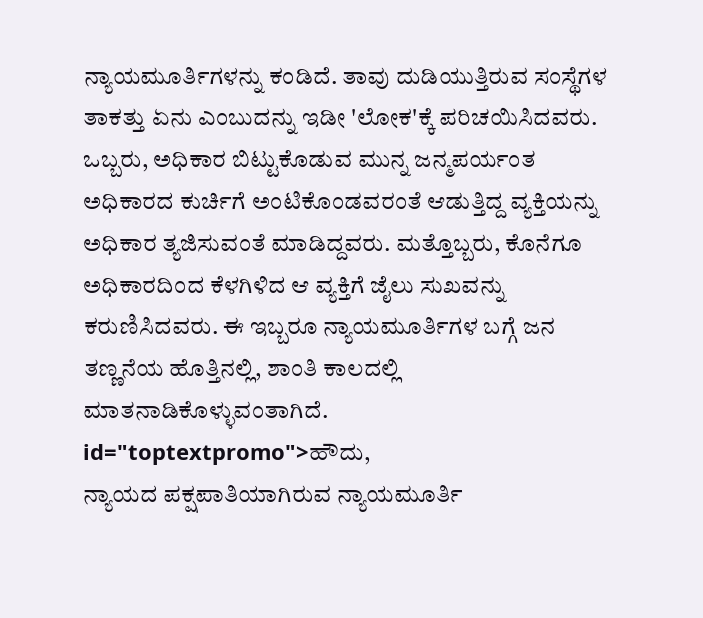ನ್ಯಾಯಮೂರ್ತಿಗಳನ್ನು ಕಂಡಿದೆ. ತಾವು ದುಡಿಯುತ್ತಿರುವ ಸಂಸ್ಥೆಗಳ ತಾಕತ್ತು ಏನು ಎಂಬುದನ್ನು ಇಡೀ 'ಲೋಕ'ಕ್ಕೆ ಪರಿಚಯಿಸಿದವರು. ಒಬ್ಬರು, ಅಧಿಕಾರ ಬಿಟ್ಟುಕೊಡುವ ಮುನ್ನ ಜನ್ಮಪರ್ಯಂತ ಅಧಿಕಾರದ ಕುರ್ಚಿಗೆ ಅಂಟಿಕೊಂಡವರಂತೆ ಆಡುತ್ತಿದ್ದ ವ್ಯಕ್ತಿಯನ್ನು ಅಧಿಕಾರ ತ್ಯಜಿಸುವಂತೆ ಮಾಡಿದ್ದವರು. ಮತ್ತೊಬ್ಬರು, ಕೊನೆಗೂ ಅಧಿಕಾರದಿಂದ ಕೆಳಗಿಳಿದ ಆ ವ್ಯಕ್ತಿಗೆ ಜೈಲು ಸುಖವನ್ನು ಕರುಣಿಸಿದವರು. ಈ ಇಬ್ಬರೂ ನ್ಯಾಯಮೂರ್ತಿಗಳ ಬಗ್ಗೆ ಜನ ತಣ್ಣನೆಯ ಹೊತ್ತಿನಲ್ಲಿ, ಶಾಂತಿ ಕಾಲದಲ್ಲಿ ಮಾತನಾಡಿಕೊಳ್ಳುವಂತಾಗಿದೆ. id="toptextpromo">ಹೌದು,
ನ್ಯಾಯದ ಪಕ್ಷಪಾತಿಯಾಗಿರುವ ನ್ಯಾಯಮೂರ್ತಿ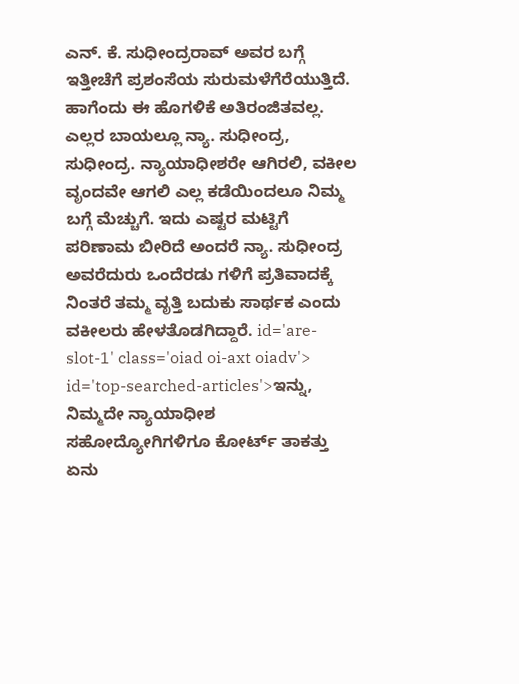ಎನ್. ಕೆ. ಸುಧೀಂದ್ರರಾವ್ ಅವರ ಬಗ್ಗೆ ಇತ್ತೀಚೆಗೆ ಪ್ರಶಂಸೆಯ ಸುರುಮಳೆಗೆರೆಯುತ್ತಿದೆ. ಹಾಗೆಂದು ಈ ಹೊಗಳಿಕೆ ಅತಿರಂಜಿತವಲ್ಲ. ಎಲ್ಲರ ಬಾಯಲ್ಲೂ ನ್ಯಾ. ಸುಧೀಂದ್ರ, ಸುಧೀಂದ್ರ. ನ್ಯಾಯಾಧೀಶರೇ ಆಗಿರಲಿ, ವಕೀಲ ವೃಂದವೇ ಆಗಲಿ ಎಲ್ಲ ಕಡೆಯಿಂದಲೂ ನಿಮ್ಮ ಬಗ್ಗೆ ಮೆಚ್ಚುಗೆ. ಇದು ಎಷ್ಟರ ಮಟ್ಟಿಗೆ ಪರಿಣಾಮ ಬೀರಿದೆ ಅಂದರೆ ನ್ಯಾ. ಸುಧೀಂದ್ರ ಅವರೆದುರು ಒಂದೆರಡು ಗಳಿಗೆ ಪ್ರತಿವಾದಕ್ಕೆ ನಿಂತರೆ ತಮ್ಮ ವೃತ್ತಿ ಬದುಕು ಸಾರ್ಥಕ ಎಂದು ವಕೀಲರು ಹೇಳತೊಡಗಿದ್ದಾರೆ. id='are-slot-1' class='oiad oi-axt oiadv'> id='top-searched-articles'>ಇನ್ನು,
ನಿಮ್ಮದೇ ನ್ಯಾಯಾಧೀಶ ಸಹೋದ್ಯೋಗಿಗಳಿಗೂ ಕೋರ್ಟ್ ತಾಕತ್ತು ಏನು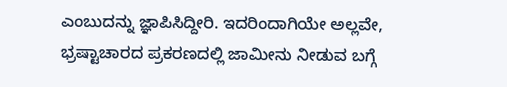ಎಂಬುದನ್ನು ಜ್ಞಾಪಿಸಿದ್ದೀರಿ. ಇದರಿಂದಾಗಿಯೇ ಅಲ್ಲವೇ, ಭ್ರಷ್ಟಾಚಾರದ ಪ್ರಕರಣದಲ್ಲಿ ಜಾಮೀನು ನೀಡುವ ಬಗ್ಗೆ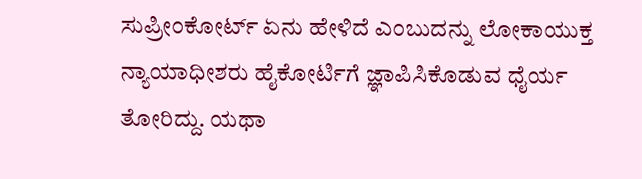ಸುಪ್ರೀಂಕೋರ್ಟ್ ಏನು ಹೇಳಿದೆ ಎಂಬುದನ್ನು ಲೋಕಾಯುಕ್ತ ನ್ಯಾಯಾಧೀಶರು ಹೈಕೋರ್ಟಿಗೆ ಜ್ಞಾಪಿಸಿಕೊಡುವ ಧೈರ್ಯ ತೋರಿದ್ದು. ಯಥಾ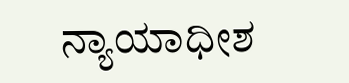ನ್ಯಾಯಾಧೀಶ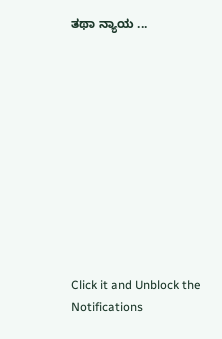ತಥಾ ನ್ಯಾಯ ...











Click it and Unblock the Notifications